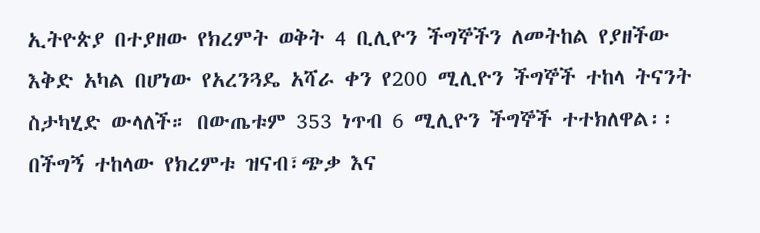ኢትዮጵያ በተያዘው የክረምት ወቅት 4 ቢሊዮን ችግኞችን ለመትከል የያዘችው እቅድ አካል በሆነው የአረንጓዴ አሻራ ቀን የ200 ሚሊዮን ችግኞች ተከላ ትናንት ስታካሂድ ውላለች። በውጤቱም 353 ነጥብ 6 ሚሊዮን ችግኞች ተተክለዋል፡፡
በችግኝ ተከላው የክረምቱ ዝናብ፣ጭቃ እና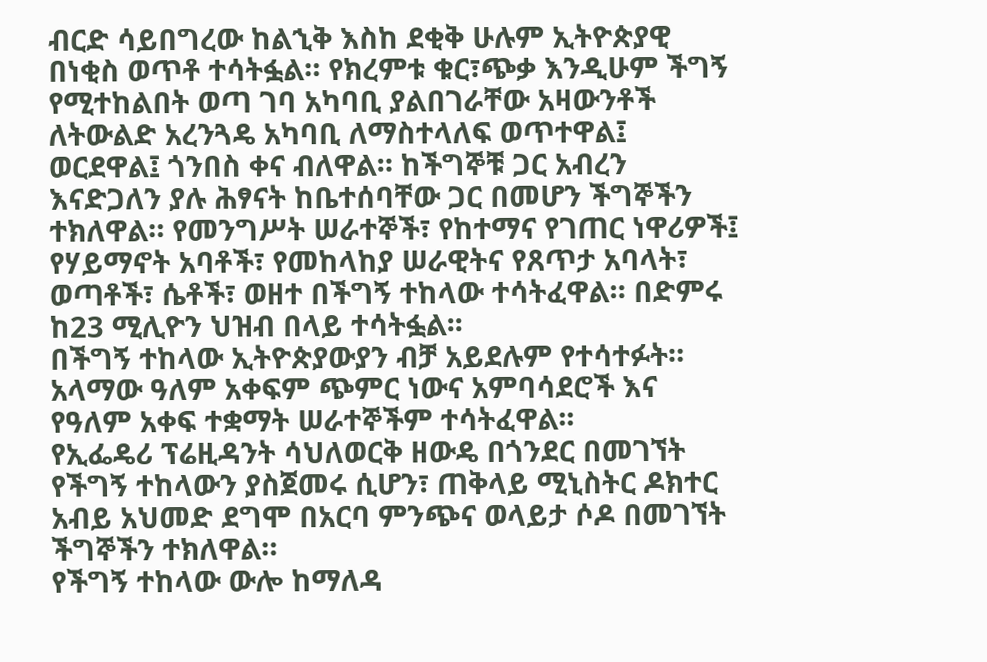ብርድ ሳይበግረው ከልኂቅ እስከ ደቂቅ ሁሉም ኢትዮጵያዊ በነቂስ ወጥቶ ተሳትፏል። የክረምቱ ቁር፣ጭቃ እንዲሁም ችግኝ የሚተከልበት ወጣ ገባ አካባቢ ያልበገራቸው አዛውንቶች ለትውልድ አረንጓዴ አካባቢ ለማስተላለፍ ወጥተዋል፤ ወርደዋል፤ ጎንበስ ቀና ብለዋል። ከችግኞቹ ጋር አብረን እናድጋለን ያሉ ሕፃናት ከቤተሰባቸው ጋር በመሆን ችግኞችን ተክለዋል። የመንግሥት ሠራተኞች፣ የከተማና የገጠር ነዋሪዎች፤ የሃይማኖት አባቶች፣ የመከላከያ ሠራዊትና የጸጥታ አባላት፣ ወጣቶች፣ ሴቶች፣ ወዘተ በችግኝ ተከላው ተሳትፈዋል። በድምሩ ከ23 ሚሊዮን ህዝብ በላይ ተሳትፏል፡፡
በችግኝ ተከላው ኢትዮጵያውያን ብቻ አይደሉም የተሳተፉት። አላማው ዓለም አቀፍም ጭምር ነውና አምባሳደሮች እና የዓለም አቀፍ ተቋማት ሠራተኞችም ተሳትፈዋል፡፡
የኢፌዴሪ ፕሬዚዳንት ሳህለወርቅ ዘውዴ በጎንደር በመገኘት የችግኝ ተከላውን ያስጀመሩ ሲሆን፣ ጠቅላይ ሚኒስትር ዶክተር አብይ አህመድ ደግሞ በአርባ ምንጭና ወላይታ ሶዶ በመገኘት ችግኞችን ተክለዋል።
የችግኝ ተከላው ውሎ ከማለዳ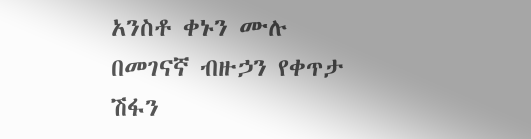አንስቶ ቀኑን ሙሉ በመገናኛ ብዙኃን የቀጥታ ሽፋን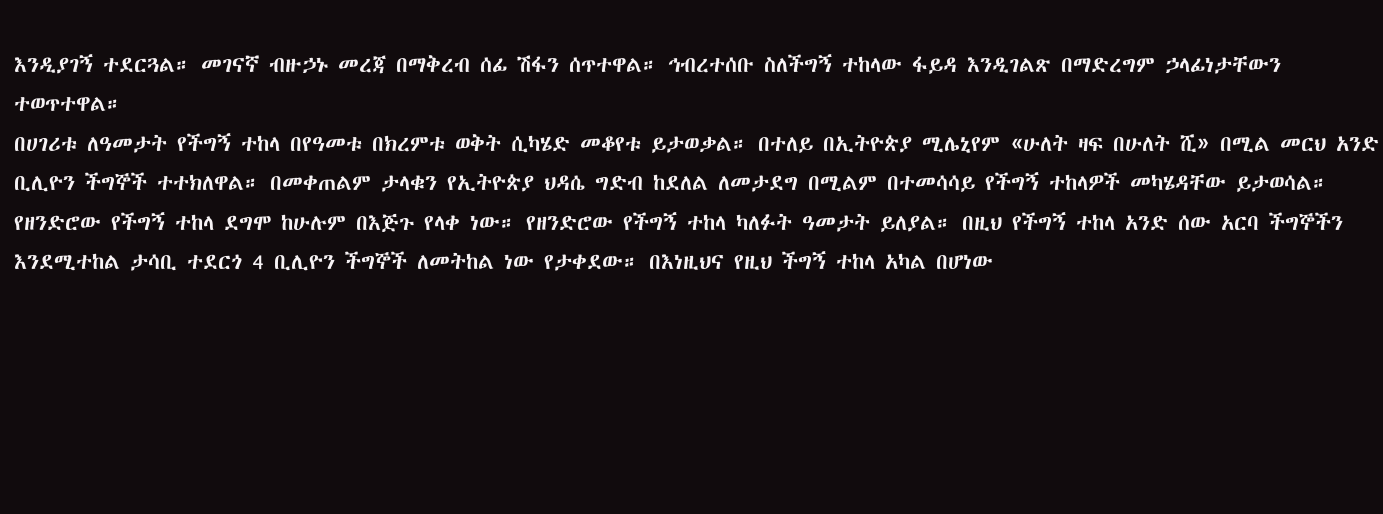እንዲያገኝ ተደርጓል። መገናኛ ብዙኃኑ መረጃ በማቅረብ ሰፊ ሽፋን ሰጥተዋል። ኅብረተሰቡ ስለችግኝ ተከላው ፋይዳ እንዲገልጽ በማድረግም ኃላፊነታቸውን ተወጥተዋል።
በሀገሪቱ ለዓመታት የችግኝ ተከላ በየዓመቱ በክረምቱ ወቅት ሲካሄድ መቆየቱ ይታወቃል። በተለይ በኢትዮጵያ ሚሌኒየም «ሁለት ዛፍ በሁለት ሺ» በሚል መርህ አንድ ቢሊዮን ችግኞች ተተክለዋል። በመቀጠልም ታላቁን የኢትዮጵያ ህዳሴ ግድብ ከደለል ለመታደግ በሚልም በተመሳሳይ የችግኝ ተከላዎች መካሄዳቸው ይታወሳል።
የዘንድሮው የችግኝ ተከላ ደግሞ ከሁሉም በእጅጉ የላቀ ነው። የዘንድሮው የችግኝ ተከላ ካለፉት ዓመታት ይለያል። በዚህ የችግኝ ተከላ አንድ ሰው አርባ ችግኞችን እንደሚተከል ታሳቢ ተደርጎ 4 ቢሊዮን ችግኞች ለመትከል ነው የታቀደው። በእነዚህና የዚህ ችግኝ ተከላ አካል በሆነው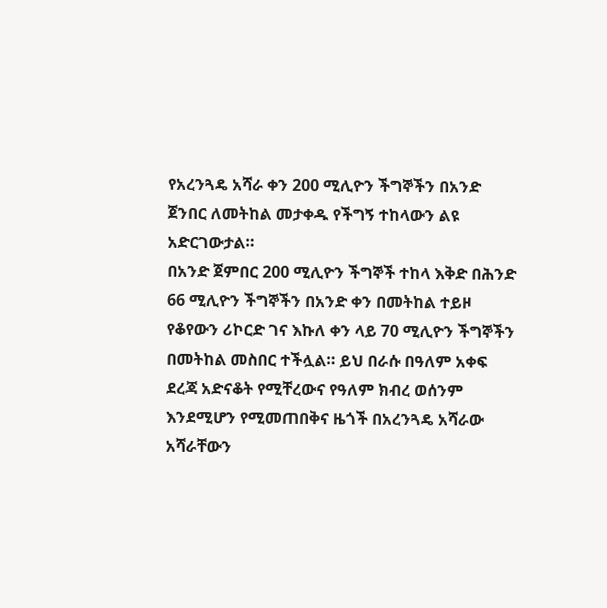የአረንጓዴ አሻራ ቀን 200 ሚሊዮን ችግኞችን በአንድ ጀንበር ለመትከል መታቀዱ የችግኝ ተከላውን ልዩ አድርገውታል።
በአንድ ጀምበር 200 ሚሊዮን ችግኞች ተከላ እቅድ በሕንድ 66 ሚሊዮን ችግኞችን በአንድ ቀን በመትከል ተይዞ የቆየውን ሪኮርድ ገና እኩለ ቀን ላይ 70 ሚሊዮን ችግኞችን በመትከል መስበር ተችሏል። ይህ በራሱ በዓለም አቀፍ ደረጃ አድናቆት የሚቸረውና የዓለም ክብረ ወሰንም እንደሚሆን የሚመጠበቅና ዜጎች በአረንጓዴ አሻራው አሻራቸውን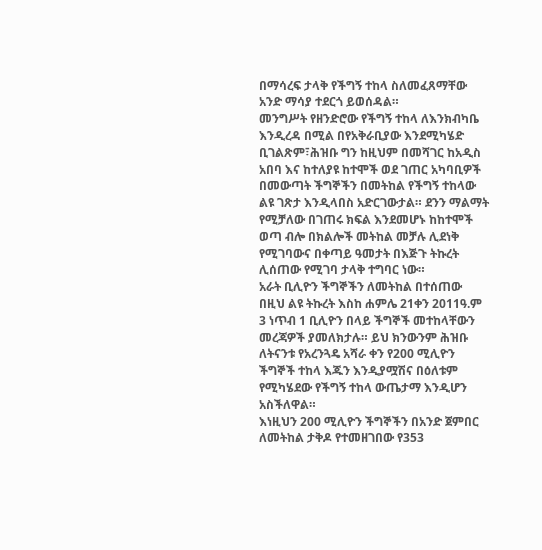በማሳረፍ ታላቅ የችግኝ ተከላ ስለመፈጸማቸው አንድ ማሳያ ተደርጎ ይወሰዳል።
መንግሥት የዘንድሮው የችግኝ ተከላ ለእንክብካቤ እንዲረዳ በሚል በየአቅራቢያው እንደሚካሄድ ቢገልጽም፣ሕዝቡ ግን ከዚህም በመሻገር ከአዲስ አበባ እና ከተለያዩ ከተሞች ወደ ገጠር አካባቢዎች በመውጣት ችግኞችን በመትከል የችግኝ ተከላው ልዩ ገጽታ እንዲላበስ አድርገውታል። ደንን ማልማት የሚቻለው በገጠሩ ክፍል እንደመሆኑ ከከተሞች ወጣ ብሎ በክልሎች መትከል መቻሉ ሊደነቅ የሚገባውና በቀጣይ ዓመታት በእጅጉ ትኩረት ሊሰጠው የሚገባ ታላቅ ተግባር ነው።
አራት ቢሊዮን ችግኞችን ለመትከል በተሰጠው በዚህ ልዩ ትኩረት እስከ ሐምሌ 21ቀን 2011ዓ.ም 3 ነጥብ 1 ቢሊዮን በላይ ችግኞች መተከላቸውን መረጃዎች ያመለክታሉ። ይህ ክንውንም ሕዝቡ ለትናንቱ የአረንጓዴ አሻራ ቀን የ200 ሚሊዮን ችግኞች ተከላ እጁን እንዲያሟሽና በዕለቱም የሚካሄደው የችግኝ ተከላ ውጤታማ እንዲሆን አስችለዋል።
እነዚህን 200 ሚሊዮን ችግኞችን በአንድ ጀምበር ለመትከል ታቅዶ የተመዘገበው የ353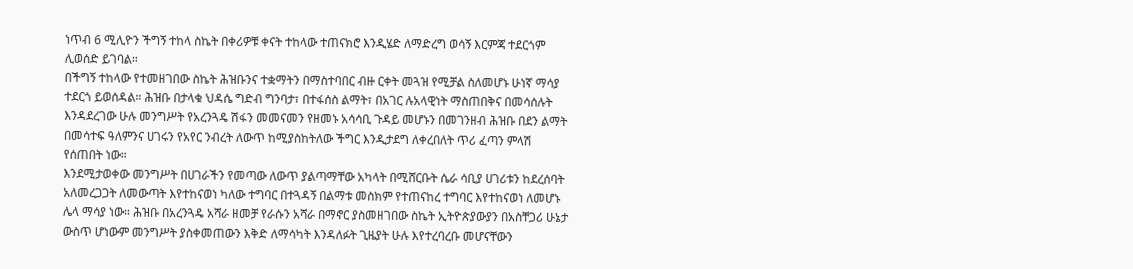ነጥብ 6 ሚሊዮን ችግኝ ተከላ ስኬት በቀሪዎቹ ቀናት ተከላው ተጠናክሮ እንዲሄድ ለማድረግ ወሳኝ እርምጃ ተደርጎም ሊወሰድ ይገባል።
በችግኝ ተከላው የተመዘገበው ስኬት ሕዝቡንና ተቋማትን በማስተባበር ብዙ ርቀት መጓዝ የሚቻል ስለመሆኑ ሁነኛ ማሳያ ተደርጎ ይወሰዳል። ሕዝቡ በታላቁ ህዳሴ ግድብ ግንባታ፣ በተፋሰስ ልማት፣ በአገር ሉአላዊነት ማስጠበቅና በመሳሰሉት እንዳደረገው ሁሉ መንግሥት የአረንጓዴ ሽፋን መመናመን የዘመኑ አሳሳቢ ጉዳይ መሆኑን በመገንዘብ ሕዝቡ በደን ልማት በመሳተፍ ዓለምንና ሀገሩን የአየር ንብረት ለውጥ ከሚያስከትለው ችግር እንዲታደግ ለቀረበለት ጥሪ ፈጣን ምላሽ የሰጠበት ነው።
እንደሚታወቀው መንግሥት በሀገራችን የመጣው ለውጥ ያልጣማቸው አካላት በሚሸርቡት ሴራ ሳቢያ ሀገሪቱን ከደረሰባት አለመረጋጋት ለመውጣት እየተከናወነ ካለው ተግባር በተጓዳኝ በልማቱ መስክም የተጠናከረ ተግባር እየተከናወነ ለመሆኑ ሌላ ማሳያ ነው። ሕዝቡ በአረንጓዴ አሻራ ዘመቻ የራሱን አሻራ በማኖር ያስመዘገበው ስኬት ኢትዮጵያውያን በአስቸጋሪ ሁኔታ ውስጥ ሆነውም መንግሥት ያስቀመጠውን እቅድ ለማሳካት እንዳለፉት ጊዜያት ሁሉ እየተረባረቡ መሆናቸውን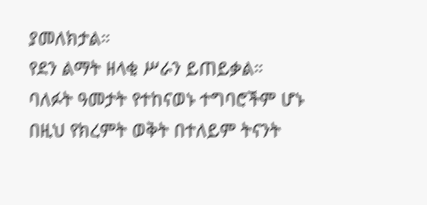ያመለክታል።
የደን ልማት ዘላቂ ሥራን ይጠይቃል። ባለፉት ዓመታት የተከናወኑ ተግባሮችም ሆኑ በዚህ የክረምት ወቅት በተለይም ትናንት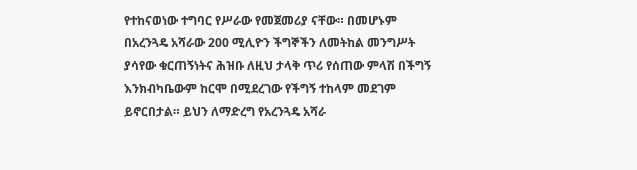የተከናወነው ተግባር የሥራው የመጀመሪያ ናቸው። በመሆኑም በአረንጓዴ አሻራው 200 ሚሊዮን ችግኞችን ለመትከል መንግሥት ያሳየው ቁርጠኝነትና ሕዝቡ ለዚህ ታላቅ ጥሪ የሰጠው ምላሽ በችግኝ እንክብካቤውም ከርሞ በሚደረገው የችግኝ ተከላም መደገም ይኖርበታል። ይህን ለማድረግ የአረንጓዴ አሻራ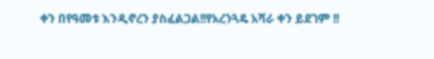ቀን በየዓመቱ እንዲኖረን ያስፈልጋል!!የአረንጓዴ አሻራ ቀን ይደገም !!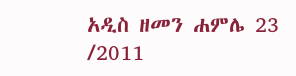አዲስ ዘመን ሐምሌ 23 /2011